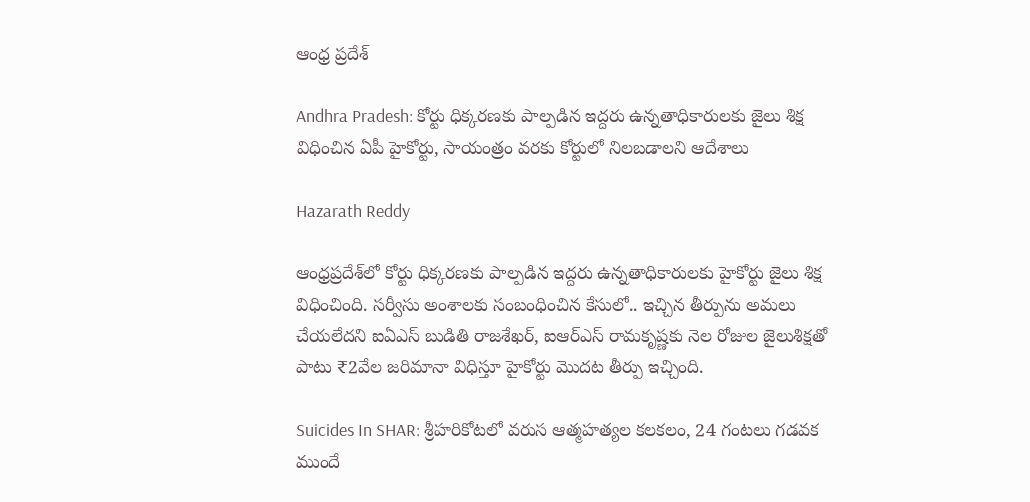ఆంధ్ర ప్రదేశ్

Andhra Pradesh: కోర్టు ధిక్కరణకు పాల్పడిన ఇద్దరు ఉన్నతాధికారులకు జైలు శిక్ష విధించిన ఏపీ హైకోర్టు, సాయంత్రం వరకు కోర్టులో నిలబడాలని ఆదేశాలు

Hazarath Reddy

ఆంధ్రప్రదేశ్‌లో కోర్టు ధిక్కరణకు పాల్పడిన ఇద్దరు ఉన్నతాధికారులకు హైకోర్టు జైలు శిక్ష విధించింది. సర్వీసు అంశాలకు సంబంధించిన కేసులో.. ఇచ్చిన తీర్పును అమలు చేయలేదని ఐఏఎస్‌ బుడితి రాజశేఖర్‌, ఐఆర్‌ఎస్‌ రామకృష్ణకు నెల రోజుల జైలుశిక్షతో పాటు ₹2వేల జరిమానా విధిస్తూ హైకోర్టు మొదట తీర్పు ఇచ్చింది.

Suicides In SHAR: శ్రీహరికోటలో వరుస ఆత్మహత్యల కలకలం, 24 గంటలు గడవక ముందే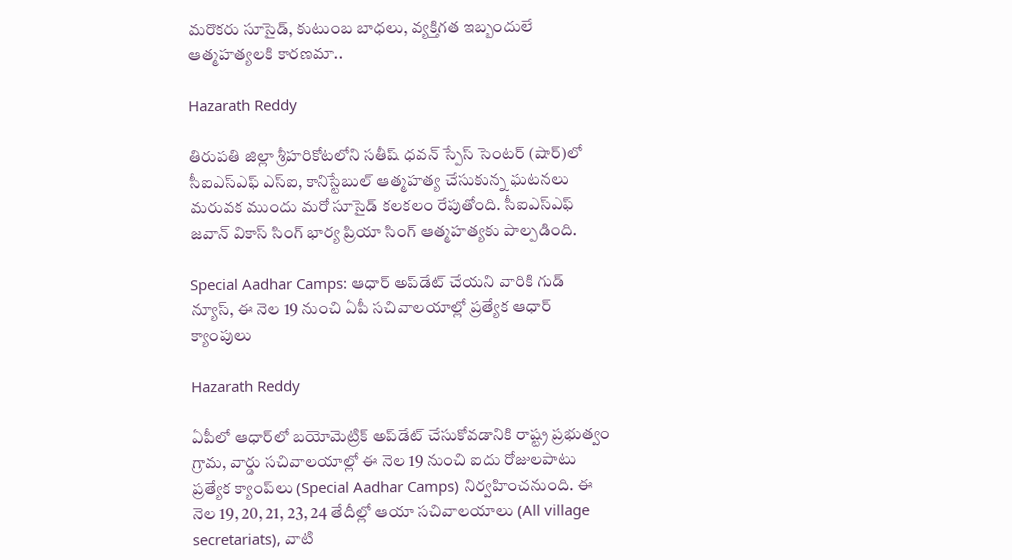మరొకరు సూసైడ్, కుటుంబ బాధలు, వ్యక్తిగత ఇబ్బందులే ఆత్మహత్యలకి కారణమా..

Hazarath Reddy

తిరుపతి జిల్లా శ్రీహరికోటలోని సతీష్‌ ధవన్‌ స్పేస్‌ సెంటర్‌ (షార్‌)లో సీఐఎస్‌ఎఫ్‌ ఎస్‌ఐ, కానిస్టేబుల్‌ ఆత్మహత్య చేసుకున్న ఘటనలు మరువక ముందు మరో సూసైడ్ కలకలం రేపుతోంది. సీఐఎస్‌ఎఫ్‌ జవాన్‌ వికాస్‌ సింగ్‌ భార్య ప్రియా సింగ్‌ ఆత్మహత్యకు పాల్పడింది.

Special Aadhar Camps: ఆధార్ అప్‌డేట్ చేయని వారికి గుడ్ న్యూస్, ఈ నెల 19 నుంచి ఏపీ సచివాలయాల్లో ప్రత్యేక ఆధార్‌ క్యాంపులు

Hazarath Reddy

ఏపీలో ఆధార్‌లో బయోమెట్రిక్‌ అప్‌డేట్‌ చేసుకోవడానికి రాష్ట్ర ప్రభుత్వం గ్రామ, వార్డు సచివాలయాల్లో ఈ నెల 19 నుంచి ఐదు రోజులపాటు ప్రత్యేక క్యాంప్‌లు (Special Aadhar Camps) నిర్వహించనుంది. ఈ నెల 19, 20, 21, 23, 24 తేదీల్లో ఆయా సచివాలయాలు (All village secretariats), వాటి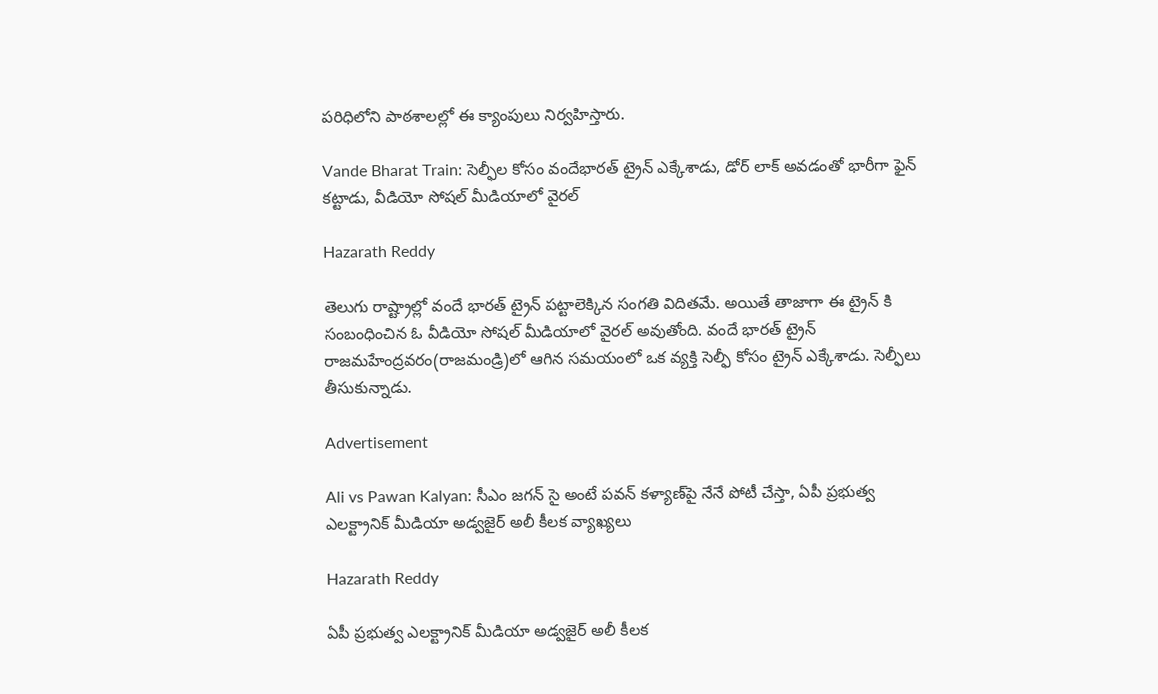పరిధిలోని పాఠశాలల్లో ఈ క్యాంపులు నిర్వహిస్తారు.

Vande Bharat Train: సెల్ఫీల కోసం వందేభారత్ ట్రైన్ ఎక్కేశాడు, డోర్ లాక్ అవడంతో భారీగా ఫైన్ కట్టాడు, వీడియో సోషల్‌ మీడియాలో వైరల్‌

Hazarath Reddy

తెలుగు రాష్ట్రాల్లో వందే భారత్‌ ట్రైన్‌ పట్టాలెక్కిన సంగతి విదితమే. అయితే తాజాగా ఈ ట్రైన్ కి సంబంధించిన ఓ వీడియో సోషల్ మీడియాలో వైరల్ అవుతోంది. వందే భారత్‌ ట్రైన్‌ రాజమహేంద్రవరం(రాజమండ్రి)లో ఆగిన సమయంలో ఒక వ్యక్తి సెల్ఫీ కోసం ట్రైన్‌ ఎక్కేశాడు. సెల్ఫీలు తీసుకున్నాడు.

Advertisement

Ali vs Pawan Kalyan: సీఎం జగన్ సై అంటే పవన్ కళ్యాణ్‌పై నేనే పోటీ చేస్తా, ఏపీ ప్రభుత్వ ఎలక్ట్రానిక్‌ మీడియా అడ్వజైర్‌ అలీ కీలక వ్యాఖ్యలు

Hazarath Reddy

ఏపీ ప్రభుత్వ ఎలక్ట్రానిక్‌ మీడియా అడ్వజైర్‌ అలీ కీలక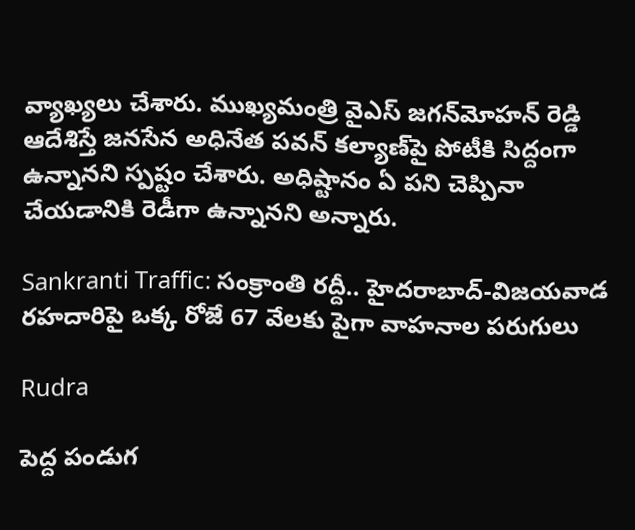వ్యాఖ్యలు చేశారు. ముఖ్యమంత్రి వైఎస్‌ జగన్‌మోహన్‌ రెడ్డి ఆదేశిస్తే జనసేన అధినేత పవన్‌ కల్యాణ్‌పై పోటీకి సిద్దంగా ఉన్నానని స్పష్టం చేశారు. అధిష్టానం ఏ పని చెప్పినా చేయడానికి రెడీగా ఉన్నానని అన్నారు.

Sankranti Traffic: సంక్రాంతి రద్దీ.. హైదరాబాద్-విజయవాడ రహదారిపై ఒక్క రోజే 67 వేలకు పైగా వాహనాల పరుగులు

Rudra

పెద్ద పండుగ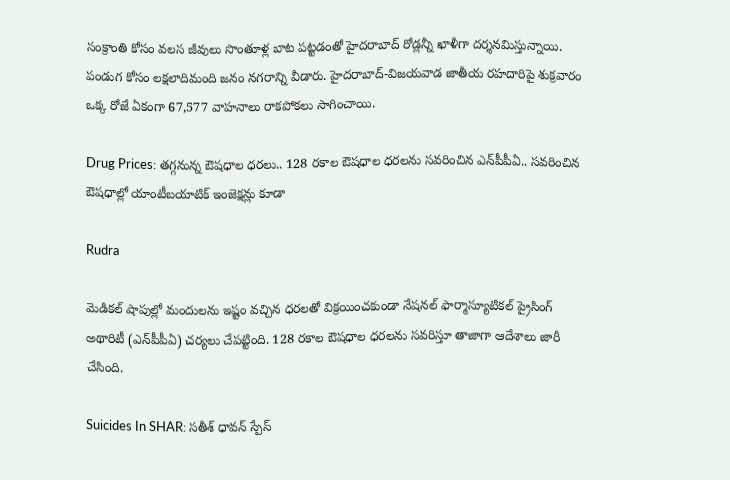సంక్రాంతి కోసం వలస జీవులు సొంతూళ్ల బాట పట్టడంతో హైదరాబాద్ రోడ్లన్నీ ఖాళీగా దర్శనమిస్తున్నాయి. పండుగ కోసం లక్షలాదిమంది జనం నగరాన్ని వీడారు. హైదరాబాద్-విజయవాడ జాతీయ రహదారిపై శుక్రవారం ఒక్క రోజే ఏకంగా 67,577 వాహనాలు రాకపోకలు సాగించాయి.

Drug Prices: తగ్గనున్న ఔషధాల ధరలు.. 128 రకాల ఔషధాల ధరలను సవరించిన ఎన్‌పీపీఏ.. సవరించిన ఔషధాల్లో యాంటీబయాటిక్ ఇంజెక్షన్లు కూడా

Rudra

మెడికల్ షాపుల్లో మందులను ఇష్టం వచ్చిన ధరలతో విక్రయించకుండా నేషనల్ ఫార్మాస్యూటికల్ ప్రైసింగ్ అథారిటీ (ఎన్‌పీపీఏ) చర్యలు చేపట్టింది. 128 రకాల ఔషధాల ధరలను సవరిస్తూ తాజాగా ఆదేశాలు జారీ చేసింది.

Suicides In SHAR: సతీశ్ ధావన్ స్పేస్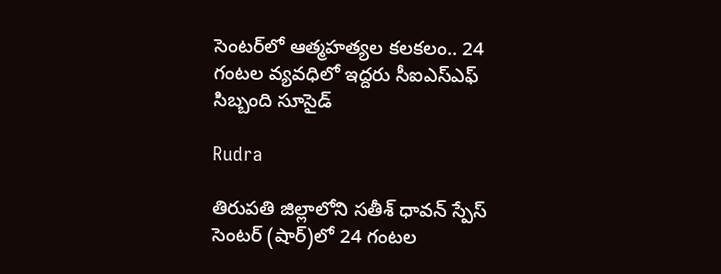సెంటర్‌లో ఆత్మహత్యల కలకలం.. 24 గంటల వ్యవధిలో ఇద్దరు సీఐఎస్ఎఫ్ సిబ్బంది సూసైడ్

Rudra

తిరుపతి జిల్లాలోని సతీశ్ ధావన్ స్పేస్ సెంటర్ (షార్)లో 24 గంటల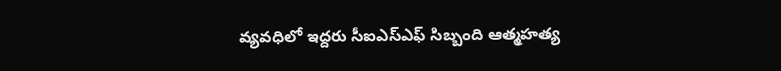వ్యవధిలో ఇద్దరు సీఐఎస్ఎఫ్ సిబ్బంది ఆత్మహత్య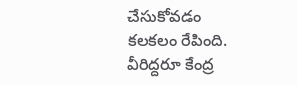చేసుకోవడం కలకలం రేపింది. వీరిద్దరూ కేంద్ర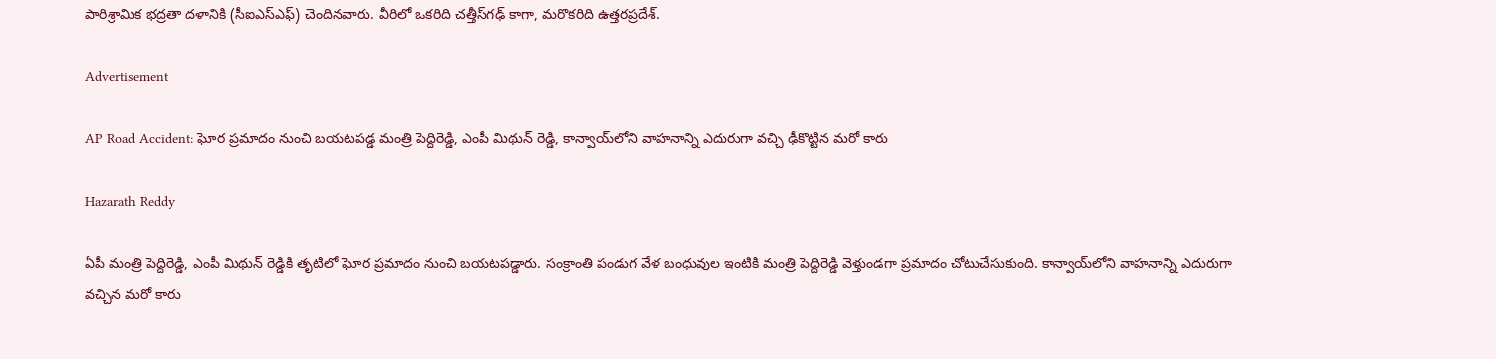పారిశ్రామిక భద్రతా దళానికి (సీఐఎస్ఎఫ్) చెందినవారు. వీరిలో ఒకరిది చత్తీస్‌గఢ్ కాగా, మరొకరిది ఉత్తరప్రదేశ్.

Advertisement

AP Road Accident: ఘోర ప్రమాదం నుంచి బయటపడ్డ మంత్రి పెద్దిరెడ్డి, ఎంపీ మిథున్ రెడ్డి, కాన్వాయ్‌లోని వాహనాన్ని ఎదురుగా వచ్చి ఢీకొట్టిన మరో కారు

Hazarath Reddy

ఏపీ మంత్రి పెద్దిరెడ్డి, ఎంపీ మిథున్‌ రెడ్డికి తృటిలో ఘోర ప్రమాదం నుంచి బయటపడ్డారు. సంక్రాంతి పండుగ వేళ బంధువుల ఇంటికి మంత్రి పెద్దిరెడ్డి వెళ్తుండగా ప్రమాదం చోటుచేసుకుంది. కాన్వాయ్‌లోని వాహనాన్ని ఎదురుగా వచ్చిన మరో కారు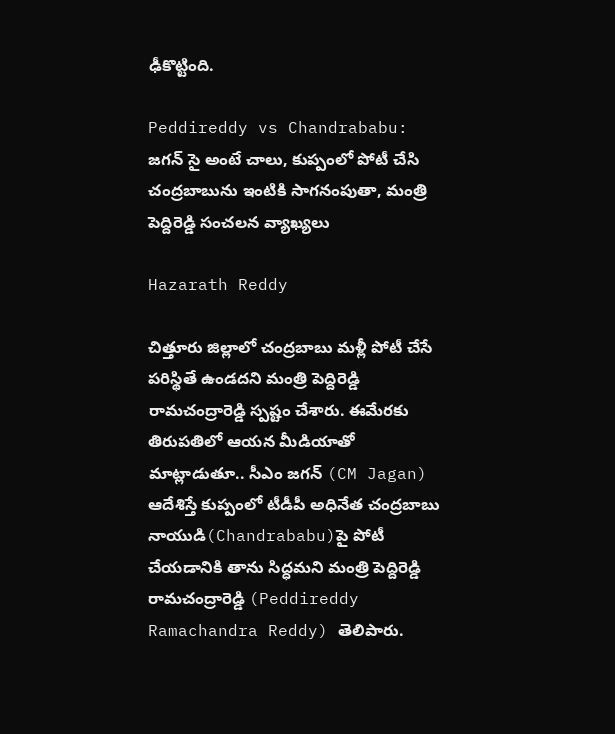ఢీకొట్టింది.

Peddireddy vs Chandrababu: జగన్ సై అంటే చాలు, కుప్పంలో పోటీ చేసి చంద్రబాబును ఇంటికి సాగనంపుతా, మంత్రి పెద్దిరెడ్డి సంచలన వ్యాఖ్యలు

Hazarath Reddy

చిత్తూరు జిల్లాలో చంద్రబాబు మళ్లీ పోటీ చేసే పరిస్థితే ఉండదని మంత్రి పెద్దిరెడ్డి రామచంద్రారెడ్డి స్పష్టం చేశారు. ఈమేరకు తిరుపతిలో ఆయన మీడియాతో మాట్లాడుతూ.. సీఎం జగన్‌ (CM Jagan) ఆదేశిస్తే కుప్పంలో టీడీపీ అధినేత చంద్రబాబు నాయుడి(Chandrababu)పై పోటీ చేయడానికి తాను సిద్ధమని మంత్రి పెద్దిరెడ్డి రామచంద్రారెడ్డి (Peddireddy Ramachandra Reddy) తెలిపారు.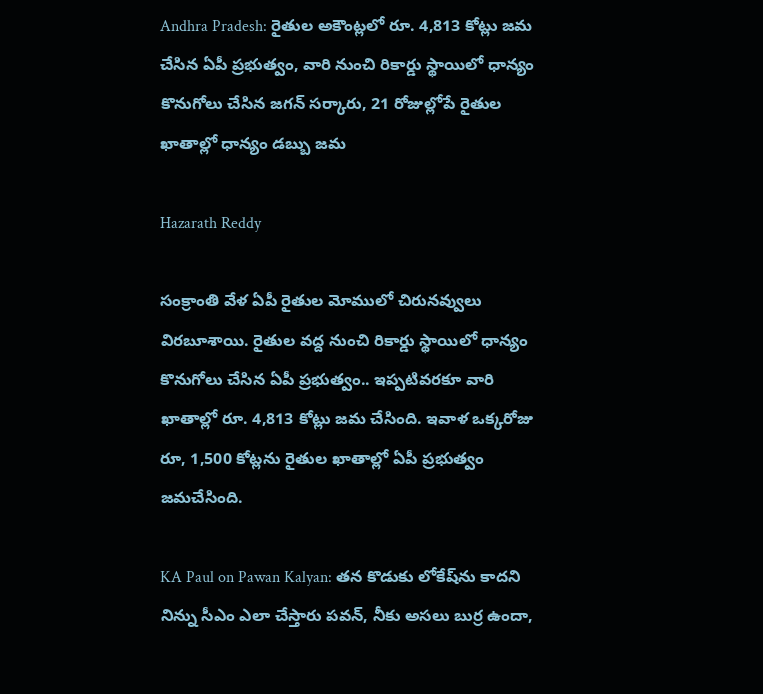Andhra Pradesh: రైతుల అకౌంట్లలో రూ. 4,813 కోట్లు జమ చేసిన ఏపీ ప్రభుత్వం, వారి నుంచి రికార్డు స్థాయిలో ధాన్యం కొనుగోలు చేసిన జగన్ సర్కారు, 21 రోజుల్లోపే రైతుల ఖాతాల్లో ధాన్యం డబ్బు జమ

Hazarath Reddy

సంక్రాంతి వేళ ఏపీ రైతుల మోములో చిరునవ్వులు విరబూశాయి. రైతుల వద్ద నుంచి రికార్డు స్థాయిలో ధాన్యం కొనుగోలు చేసిన ఏపీ ప్రభుత్వం.. ఇప్పటివరకూ వారి ఖాతాల్లో రూ. 4,813 కోట్లు జమ చేసింది. ఇవాళ ఒక్కరోజు రూ, 1,500 కోట్లను రైతుల ఖాతాల్లో ఏపీ ప్రభుత్వం జమచేసింది.

KA Paul on Pawan Kalyan: తన కొడుకు లోకేష్‌ను కాదని నిన్ను సీఎం ఎలా చేస్తారు పవన్, నీకు అసలు బుర్ర ఉందా,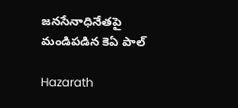జనసేనాధినేతపై మండిపడిన కెఏ పాల్

Hazarath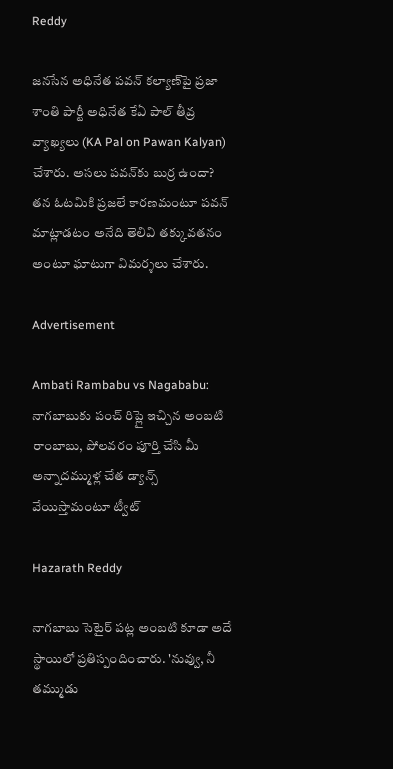Reddy

జనసేన అధినేత పవన్‌ కల్యాణ్‌పై ప్రజా శాంతి పార్టీ అధినేత కేఏ పాల్ తీవ్ర వ్యాఖ్యలు (KA Pal on Pawan Kalyan) చేశారు. అసలు పవన్‌కు బుర్ర ఉందా? తన ఓటమికి ప్రజలే కారణమంటూ పవన్‌ మాట్లాడటం అనేది తెలివి తక్కువతనం అంటూ ఘాటుగా విమర్శలు చేశారు.

Advertisement

Ambati Rambabu vs Nagababu: నాగబాబుకు పంచ్ రిప్లై ఇచ్చిన అంబటి రాంబాబు, పోలవరం పూర్తి చేసి మీ అన్నాదమ్ముళ్ల చేత డ్యాన్స్ వేయిస్తామంటూ ట్వీట్

Hazarath Reddy

నాగబాబు సెటైర్ పట్ల అంబటి కూడా అదే స్థాయిలో ప్రతిస్పందించారు. 'నువ్వు, నీ తమ్ముడు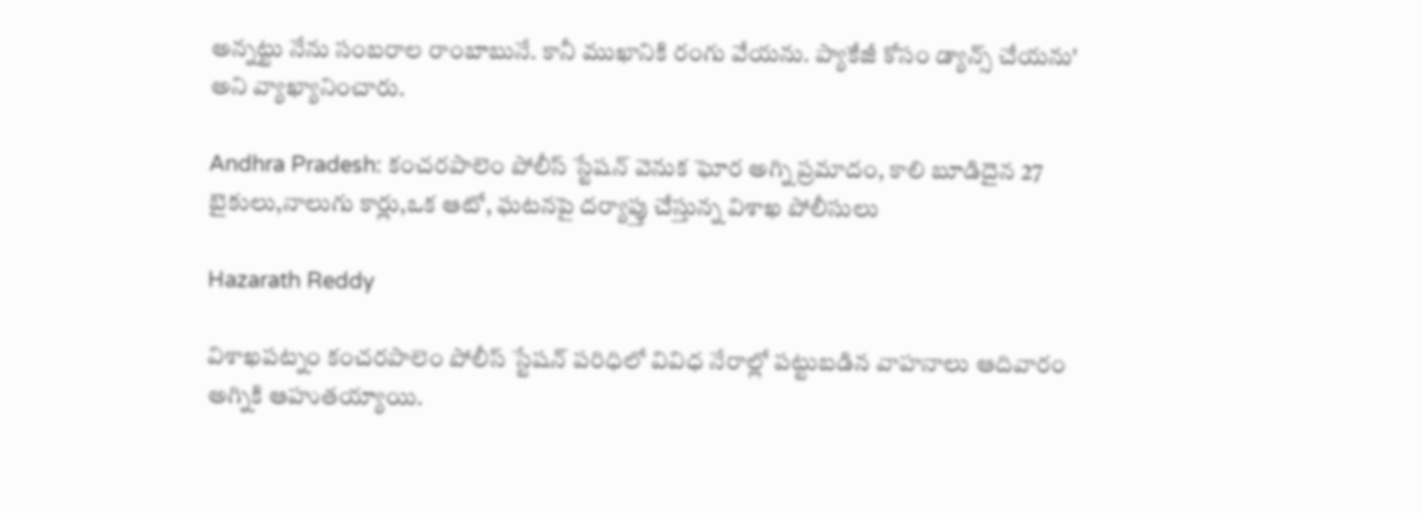అన్నట్టు నేను సంబరాల రాంబాబునే. కానీ ముఖానికి రంగు వేయను. ప్యాకేజీ కోసం డ్యాన్స్ చేయను' అని వ్యాఖ్యానించారు.

Andhra Pradesh: కంచరపాలెం పోలీస్‌ స్టేషన్ వెనుక ఘోర అగ్ని ప్రమాదం, కాలి బూడిదైన 27 బైకులు,నాలుగు కార్లు,ఒక ఆటో, ఘటనపై దర్యాప్తు చేస్తున్న విశాఖ పోలీసులు

Hazarath Reddy

విశాఖపట్నం కంచరపాలెం పోలీస్‌ స్టేషన్ పరిధిలో వివిధ నేరాల్లో పట్టుబడిన వాహనాలు ఆదివారం అగ్నికి ఆహుతయ్యాయి.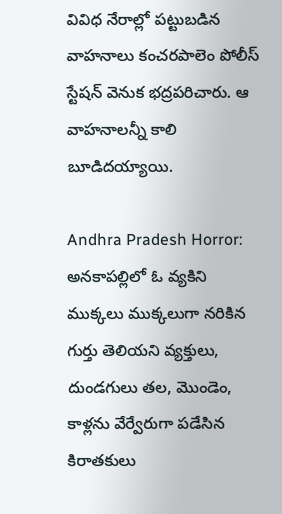వివిధ నేరాల్లో పట్టుబడిన వాహనాలు కంచరపాలెం పోలీస్‌ స్టేషన్‌ వెనుక భద్రపరిచారు. ఆ వాహనాలన్నీ కాలి బూడిదయ్యాయి.

Andhra Pradesh Horror: అనకాపల్లిలో ఓ వ్యకిని ముక్కలు ముక్కలుగా నరికిన గుర్తు తెలియని వ్యక్తులు, దుండగులు తల, మొండెం, కాళ్లను వేర్వేరుగా పడేసిన కిరాతకులు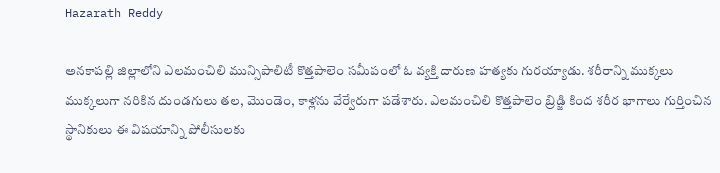Hazarath Reddy

అనకాపల్లి జిల్లాలోని ఎలమంచిలి మున్సిపాలిటీ కొత్తపాలెం సమీపంలో ఓ వ్యక్తి దారుణ హత్యకు గురయ్యాడు. శరీరాన్ని ముక్కలు ముక్కలుగా నరికిన దుండగులు తల, మొండెం, కాళ్లను వేర్వేరుగా పడేశారు. ఎలమంచిలి కొత్తపాలెం బ్రిడ్జి కింద శరీర భాగాలు గుర్తించిన స్థానికులు ఈ విషయాన్ని పోలీసులకు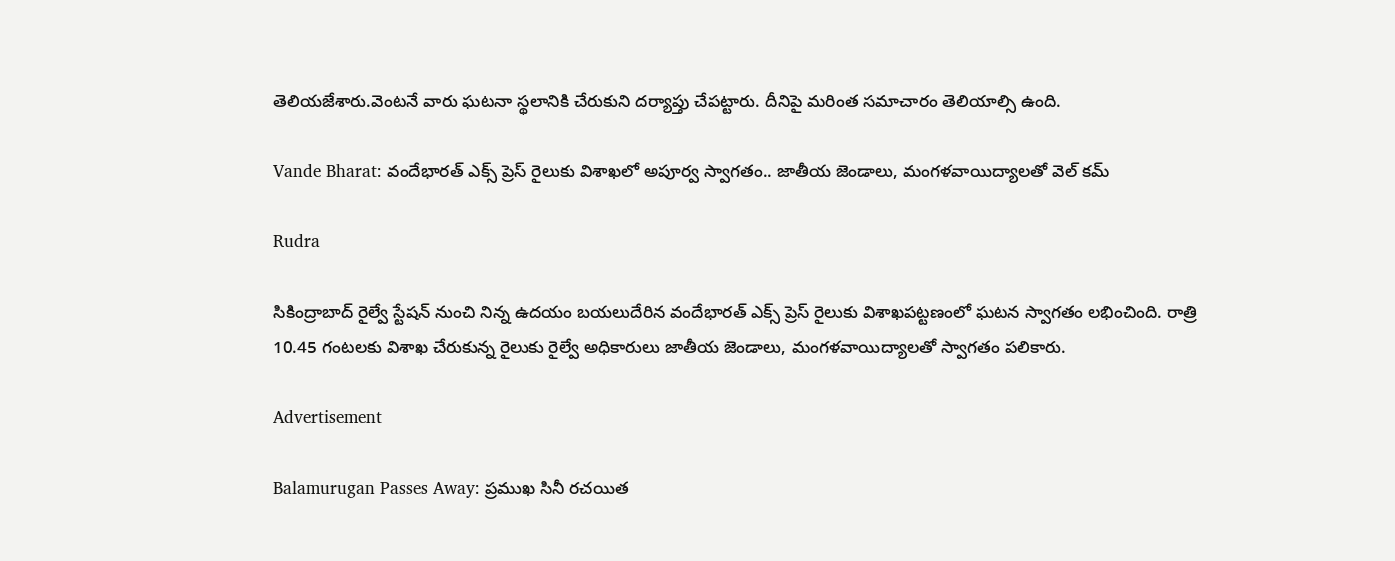తెలియజేశారు.వెంటనే వారు ఘటనా స్థలానికి చేరుకుని దర్యాప్తు చేపట్టారు. దీనిపై మరింత సమాచారం తెలియాల్సి ఉంది.

Vande Bharat: వందేభారత్ ఎక్స్‌ ప్రెస్ రైలుకు విశాఖలో అపూర్వ స్వాగతం.. జాతీయ జెండాలు, మంగళవాయిద్యాలతో వెల్ కమ్

Rudra

సికింద్రాబాద్ రైల్వే స్టేషన్ నుంచి నిన్న ఉదయం బయలుదేరిన వందేభారత్ ఎక్స్‌ ప్రెస్ రైలుకు విశాఖపట్టణంలో ఘటన స్వాగతం లభించింది. రాత్రి 10.45 గంటలకు విశాఖ చేరుకున్న రైలుకు రైల్వే అధికారులు జాతీయ జెండాలు, మంగళవాయిద్యాలతో స్వాగతం పలికారు.

Advertisement

Balamurugan Passes Away: ప్రముఖ సినీ రచయిత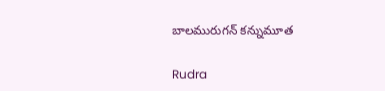బాలమురుగన్ కన్నుమూత

Rudra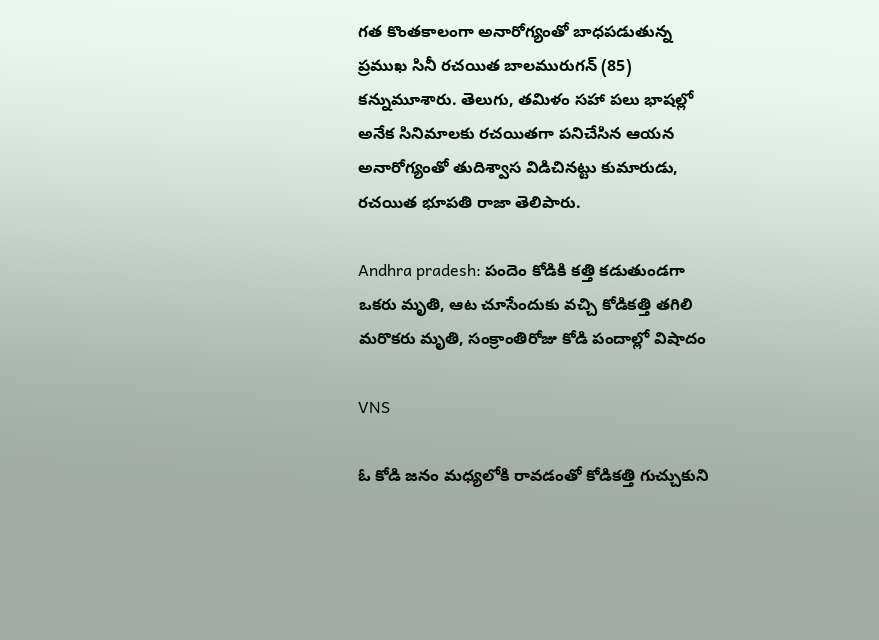గత కొంతకాలంగా అనారోగ్యంతో బాధపడుతున్న ప్రముఖ సినీ రచయిత బాలమురుగన్ (85) కన్నుమూశారు. తెలుగు, తమిళం సహా పలు భాషల్లో అనేక సినిమాలకు రచయితగా పనిచేసిన ఆయన అనారోగ్యంతో తుదిశ్వాస విడిచినట్టు కుమారుడు, రచయిత భూపతి రాజా తెలిపారు.

Andhra pradesh: పందెం కోడికి కత్తి కడుతుండగా ఒకరు మృతి, ఆట చూసేందుకు వచ్చి కోడికత్తి తగిలి మరొకరు మృతి, సంక్రాంతిరోజు కోడి పందాల్లో విషాదం

VNS

ఓ కోడి జనం మధ్యలోకి రావడంతో కోడికత్తి గుచ్చుకుని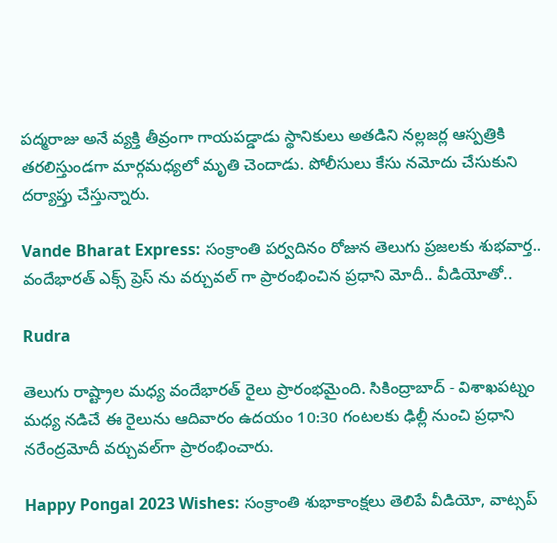పద్మరాజు అనే వ్యక్తి తీవ్రంగా గాయపడ్డాడు స్థానికులు అతడిని నల్లజర్ల ఆస్పత్రికి తరలిస్తుండగా మార్గమధ్యలో మృతి చెందాడు. పోలీసులు కేసు నమోదు చేసుకుని దర్యాప్తు చేస్తున్నారు.

Vande Bharat Express: సంక్రాంతి పర్వదినం రోజున తెలుగు ప్రజలకు శుభవార్త.. వందేభారత్‌ ఎక్స్‌ ప్రెస్‌ ను వర్చువల్ గా ప్రారంభించిన ప్రధాని మోదీ.. వీడియోతో..

Rudra

తెలుగు రాష్ట్రాల మధ్య వందేభారత్‌ రైలు ప్రారంభమైంది. సికింద్రాబాద్ - విశాఖపట్నం మధ్య నడిచే ఈ రైలును ఆదివారం ఉదయం 10:30 గంటలకు ఢిల్లీ నుంచి ప్రధాని నరేంద్రమోదీ వర్చువల్‌గా ప్రారంభించారు.

Happy Pongal 2023 Wishes: సంక్రాంతి శుభాకాంక్షలు తెలిపే వీడియో, వాట్సప్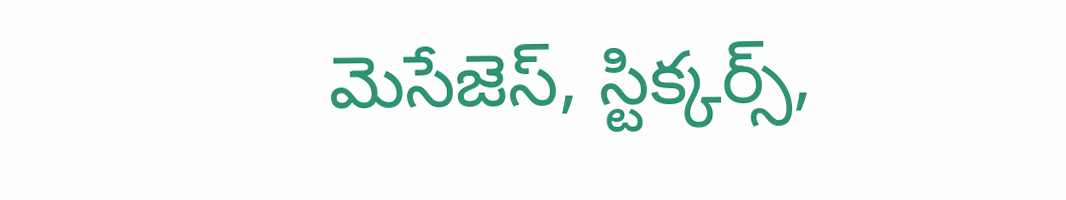మెసేజెస్, స్టిక్కర్స్,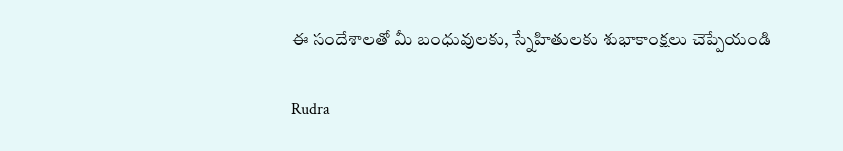ఈ సందేశాలతో మీ బంధువులకు, స్నేహితులకు శుభాకాంక్షలు చెప్పేయండి

Rudra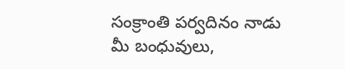సంక్రాంతి పర్వదినం నాడు మీ బంధువులు,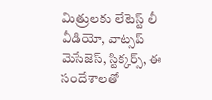మిత్రులకు లేటెస్ట్ లీ వీడియో, వాట్సప్ మెసేజెస్, స్టిక్కర్స్, ఈ సందేశాలతో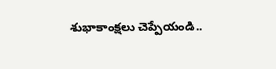శుభాకాంక్షలు చెప్పేయండి..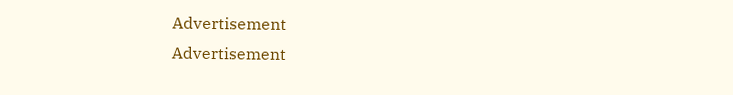Advertisement
Advertisement